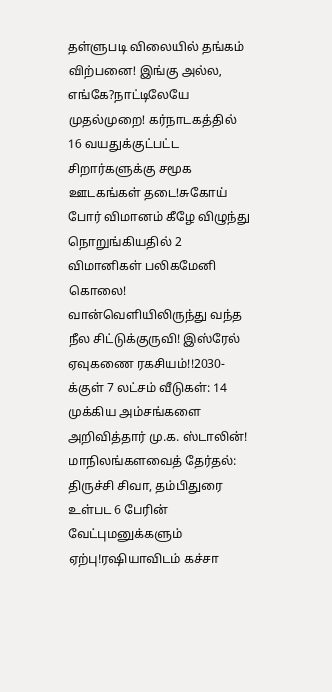தள்ளுபடி விலையில் தங்கம் விற்பனை! இங்கு அல்ல, எங்கே?நாட்டிலேயே முதல்முறை! கர்நாடகத்தில் 16 வயதுக்குட்பட்ட சிறார்களுக்கு சமூக ஊடகங்கள் தடை!சுகோய் போர் விமானம் கீழே விழுந்து நொறுங்கியதில் 2 விமானிகள் பலிகமேனி கொலை! வான்வெளியிலிருந்து வந்த நீல சிட்டுக்குருவி! இஸ்ரேல் ஏவுகணை ரகசியம்!!2030-க்குள் 7 லட்சம் வீடுகள்: 14 முக்கிய அம்சங்களை அறிவித்தார் மு.க. ஸ்டாலின்! மாநிலங்களவைத் தேர்தல்: திருச்சி சிவா, தம்பிதுரை உள்பட 6 பேரின் வேட்புமனுக்களும் ஏற்பு!ரஷியாவிடம் கச்சா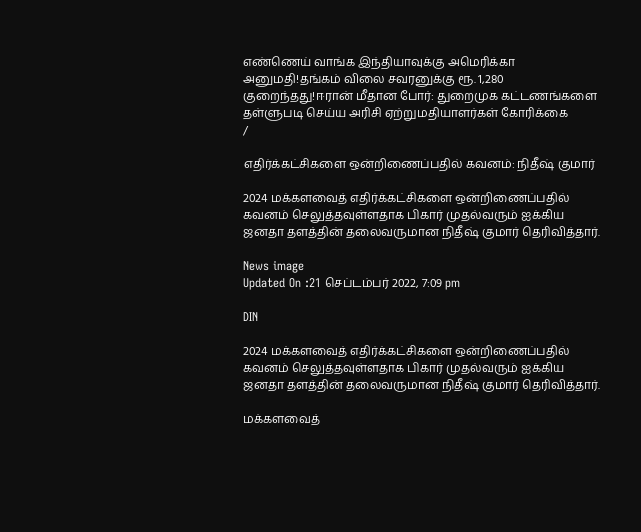எண்ணெய் வாங்க இந்தியாவுக்கு அமெரிக்கா அனுமதி!தங்கம் விலை சவரனுக்கு ரூ. 1,280 குறைந்தது!ஈரான் மீதான போர்: துறைமுக கட்டணங்களை தள்ளுபடி செய்ய அரிசி ஏற்றுமதியாளர்கள் கோரிக்கை
/

எதிர்க்கட்சிகளை ஒன்றிணைப்பதில் கவனம்: நிதீஷ் குமார்

2024 மக்களவைத் எதிர்க்கட்சிகளை ஒன்றிணைப்பதில் கவனம் செலுத்தவுள்ளதாக பிகார் முதல்வரும் ஐக்கிய ஜனதா தளத்தின் தலைவருமான நிதீஷ் குமார் தெரிவித்தார்.

News image
Updated On :21 செப்டம்பர் 2022, 7:09 pm

DIN

2024 மக்களவைத் எதிர்க்கட்சிகளை ஒன்றிணைப்பதில் கவனம் செலுத்தவுள்ளதாக பிகார் முதல்வரும் ஐக்கிய ஜனதா தளத்தின் தலைவருமான நிதீஷ் குமார் தெரிவித்தார்.

மக்களவைத்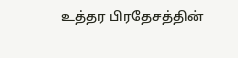உத்தர பிரதேசத்தின்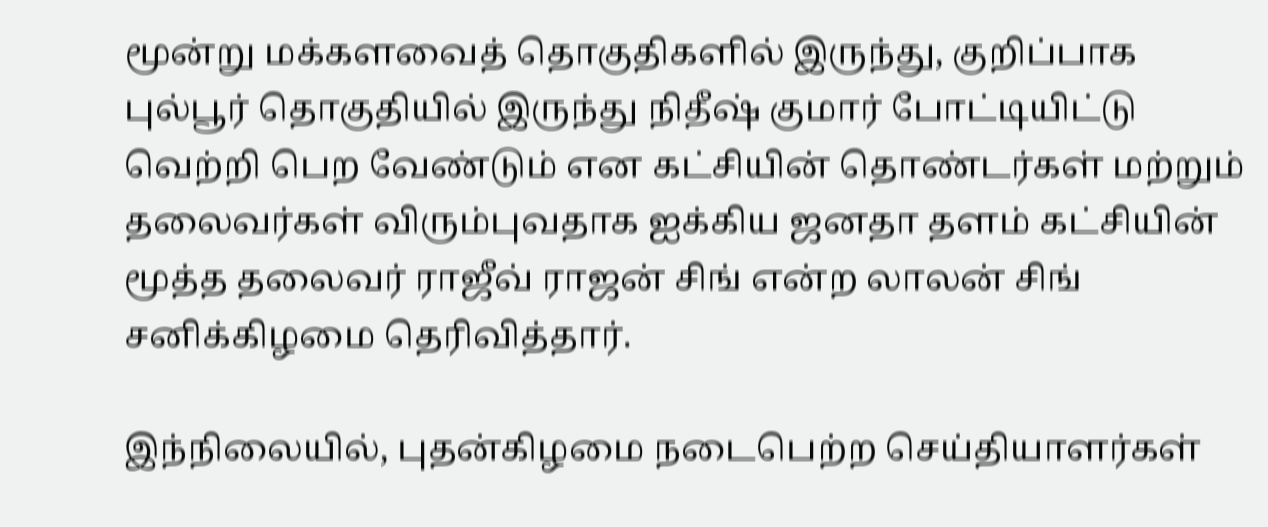மூன்று மக்களவைத் தொகுதிகளில் இருந்து, குறிப்பாக புல்பூர் தொகுதியில் இருந்து நிதீஷ் குமார் போட்டியிட்டு வெற்றி பெற வேண்டும் என கட்சியின் தொண்டர்கள் மற்றும் தலைவர்கள் விரும்புவதாக ஐக்கிய ஜனதா தளம் கட்சியின் மூத்த தலைவர் ராஜீவ் ராஜன் சிங் என்ற லாலன் சிங் சனிக்கிழமை தெரிவித்தார்.

இந்நிலையில், புதன்கிழமை நடைபெற்ற செய்தியாளர்கள்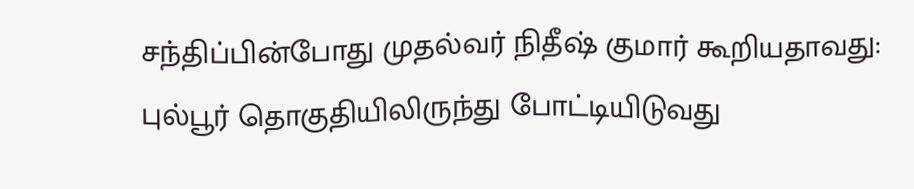சந்திப்பின்போது முதல்வர் நிதீஷ் குமார் கூறியதாவது: புல்பூர் தொகுதியிலிருந்து போட்டியிடுவது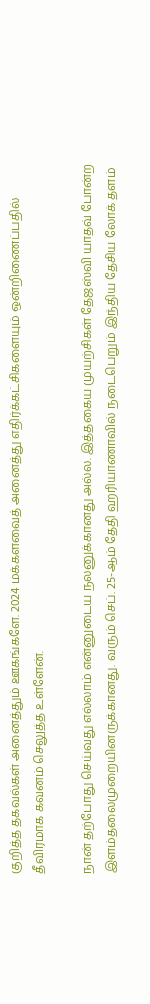குறித்த தகவல்கள் அனைத்தும் ஊகங்களே. 2024 மக்களவைத் அனைத்து எதிர்க்கட்சிகளையும் ஒன்றிணைப்பதில் தீவிரமாக கவனம் செலுத்த உள்ளேன்.

நான் தற்போது செய்வது எல்லாம் என்னுடைய நலனுக்கானது அல்ல. இத்தகைய முயற்சிகள் தேஜஸ்வி யாதவ் போன்ற இளம்தலைமுறையினருக்கானது. வரும் செப். 25-ஆம் தேதி ஹரியாணாவில் நடைபெறும் இந்திய தேசிய லோக் தளம்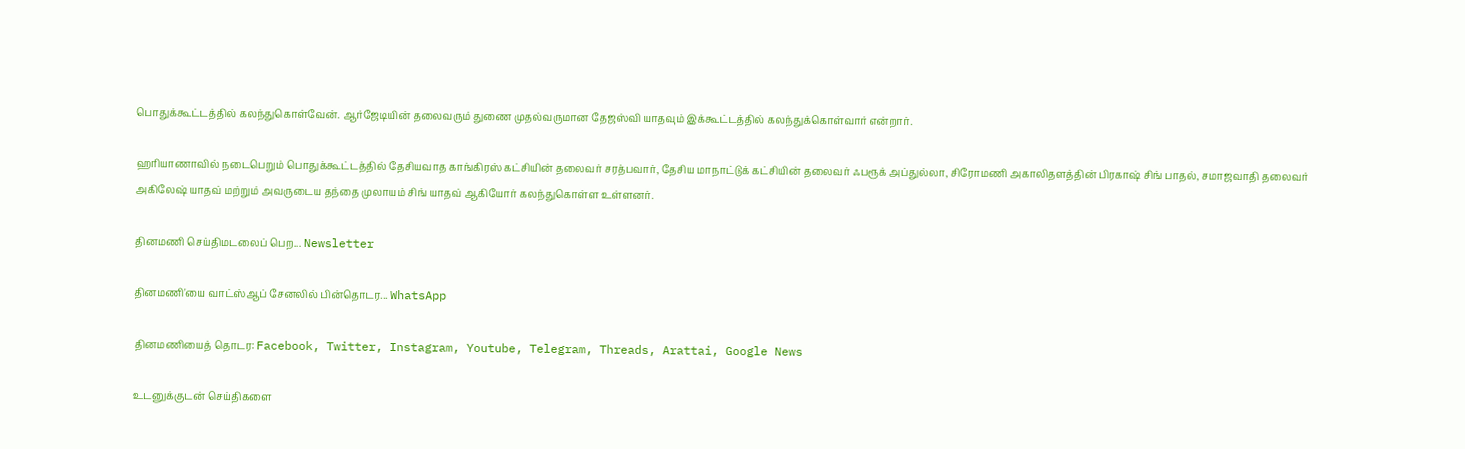பொதுக்கூட்டத்தில் கலந்துகொள்வேன். ஆர்ஜேடியின் தலைவரும் துணை முதல்வருமான தேஜஸ்வி யாதவும் இக்கூட்டத்தில் கலந்துக்கொள்வார் என்றார்.

ஹரியாணாவில் நடைபெறும் பொதுக்கூட்டத்தில் தேசியவாத காங்கிரஸ் கட்சியின் தலைவர் சரத்பவார், தேசிய மாநாட்டுக் கட்சியின் தலைவர் ஃபரூக் அப்துல்லா, சிரோமணி அகாலிதளத்தின் பிரகாஷ் சிங் பாதல், சமாஜவாதி தலைவர் அகிலேஷ் யாதவ் மற்றும் அவருடைய தந்தை முலாயம் சிங் யாதவ் ஆகியோர் கலந்துகொள்ள உள்ளனர்.

தினமணி செய்திமடலைப் பெற... Newsletter

தினமணி'யை வாட்ஸ்ஆப் சேனலில் பின்தொடர... WhatsApp

தினமணியைத் தொடர: Facebook, Twitter, Instagram, Youtube, Telegram, Threads, Arattai, Google News

உடனுக்குடன் செய்திகளை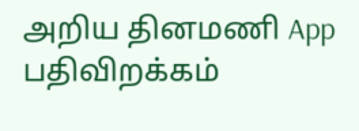அறிய தினமணி App பதிவிறக்கம்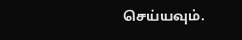செய்யவும்.